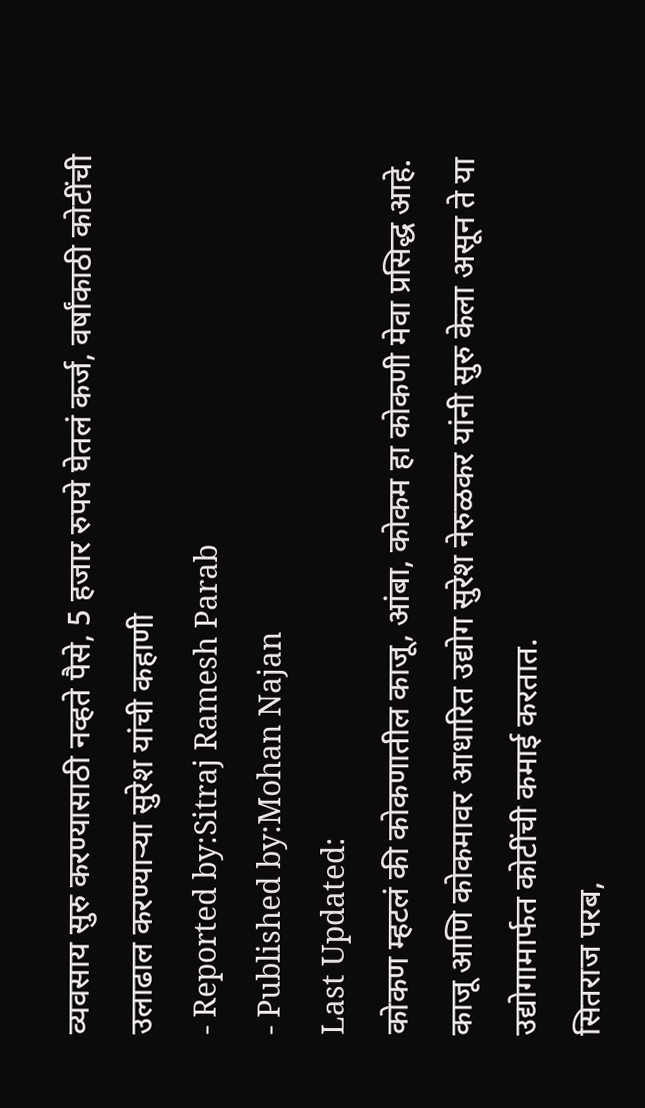व्यवसाय सुरु करण्यासाठी नव्हते पैसे, 5 हजार रुपये घेतलं कर्ज, वर्षांकाठी कोटींची उलाढाल करण्याऱ्या सुरेश यांची कहाणी
- Reported by:Sitraj Ramesh Parab
- Published by:Mohan Najan
Last Updated:
कोकण म्हटलं की कोकणातील काजू, आंबा, कोकम हा कोकणी मेवा प्रसिद्ध आहे. काजू आणि कोकमावर आधारित उद्योग सुरेश नेरुळकर यांनी सुरु केला असून ते या उद्योगामार्फत कोटींची कमाई करतात.
सितराज परब,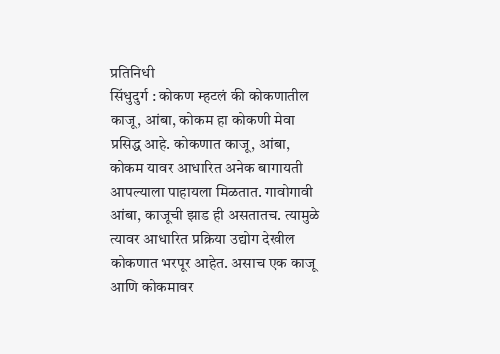प्रतिनिधी
सिंधुदुर्ग : कोकण म्हटलं की कोकणातील काजू, आंबा, कोकम हा कोकणी मेवा प्रसिद्ध आहे. कोकणात काजू, आंबा, कोकम यावर आधारित अनेक बागायती आपल्याला पाहायला मिळतात. गावोगावी आंबा, काजूची झाड ही असतातच. त्यामुळे त्यावर आधारित प्रक्रिया उद्योग देखील कोकणात भरपूर आहेत. असाच एक काजू आणि कोकमावर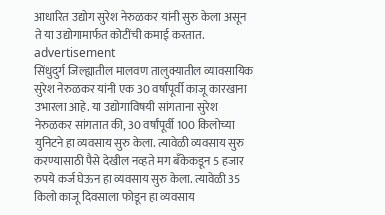आधारित उद्योग सुरेश नेरुळकर यांनी सुरु केला असून ते या उद्योगामार्फत कोटींची कमाई करतात.
advertisement
सिंधुदुर्ग जिल्ह्यातील मालवण तालुक्यातील व्यावसायिक सुरेश नेरुळकर यांनी एक 30 वर्षांपूर्वी काजू कारखाना उभारला आहे. या उद्योगाविषयी सांगताना सुरेश नेरुळकर सांगतात की, 30 वर्षांपूर्वी 100 किलोच्या युनिटने हा व्यवसाय सुरु केला. त्यावेळी व्यवसाय सुरु करण्यासाठी पैसे देखील नव्हते मग बँकेकडून 5 हजार रुपये कर्ज घेऊन हा व्यवसाय सुरु केला. त्यावेळी 35 किलो काजू दिवसाला फोडून हा व्यवसाय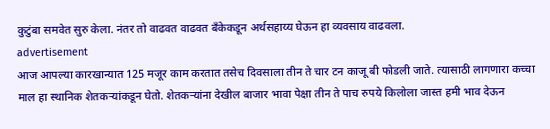कुटुंबा समवेत सुरु केला. नंतर तो वाढवत वाढवत बँकेकडून अर्थसहाय्य घेऊन हा व्यवसाय वाढवला.
advertisement
आज आपल्या कारखान्यात 125 मजूर काम करतात तसेच दिवसाला तीन ते चार टन काजू बी फोडली जाते. त्यासाठी लागणारा कच्चा माल हा स्थानिक शेतकऱ्यांकडून घेतो. शेतकऱ्यांना देखील बाजार भावा पेक्षा तीन ते पाच रुपये किलोला जास्त हमी भाव देऊन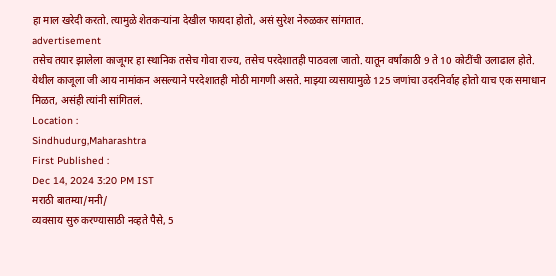हा माल खरेदी करतो. त्यामुळे शेतकऱ्यांना देखील फायदा होतो, असं सुरेश नेरुळकर सांगतात.
advertisement
तसेच तयार झालेला काजूगर हा स्थानिक तसेच गोवा राज्य, तसेच परदेशातही पाठवला जातो. यातून वर्षांकाठी 9 ते 10 कोटींची उलाढाल होते. येथील काजूला जी आय नामांकन असल्याने परदेशातही मोठी मागणी असते. माझ्या व्यसायामुळे 125 जणांचा उदरनिर्वाह होतो याच एक समाधान मिळत, असंही त्यांनी सांगितलं.
Location :
Sindhudurg,Maharashtra
First Published :
Dec 14, 2024 3:20 PM IST
मराठी बातम्या/मनी/
व्यवसाय सुरु करण्यासाठी नव्हते पैसे, 5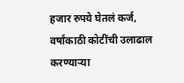हजार रुपये घेतलं कर्ज, वर्षांकाठी कोटींची उलाढाल करण्याऱ्या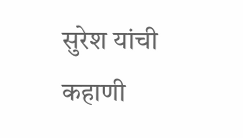सुरेश यांची कहाणी